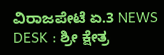ವಿರಾಜಪೇಟೆ ಏ.3 NEWS DESK : ಶ್ರೀ ಕ್ಷೇತ್ರ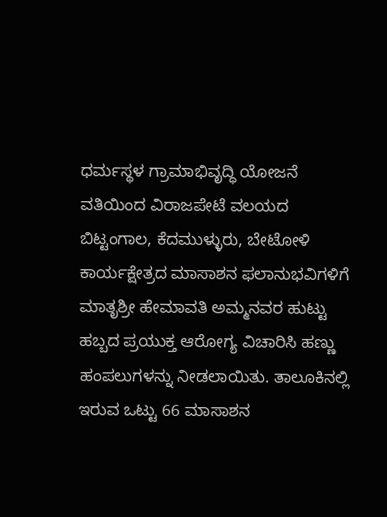ಧರ್ಮಸ್ಥಳ ಗ್ರಾಮಾಭಿವೃದ್ಧಿ ಯೋಜನೆ ವತಿಯಿಂದ ವಿರಾಜಪೇಟೆ ವಲಯದ ಬಿಟ್ಟಂಗಾಲ, ಕೆದಮುಳ್ಳುರು, ಬೇಟೋಳಿ ಕಾರ್ಯಕ್ಷೇತ್ರದ ಮಾಸಾಶನ ಫಲಾನುಭವಿಗಳಿಗೆ ಮಾತೃಶ್ರೀ ಹೇಮಾವತಿ ಅಮ್ಮನವರ ಹುಟ್ಟು ಹಬ್ಬದ ಪ್ರಯುಕ್ತ ಆರೋಗ್ಯ ವಿಚಾರಿಸಿ ಹಣ್ಣು ಹಂಪಲುಗಳನ್ನು ನೀಡಲಾಯಿತು. ತಾಲೂಕಿನಲ್ಲಿ ಇರುವ ಒಟ್ಟು 66 ಮಾಸಾಶನ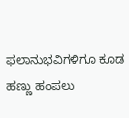ಫಲಾನುಭವಿಗಳಿಗೂ ಕೂಡ ಹಣ್ಣು ಹಂಪಲು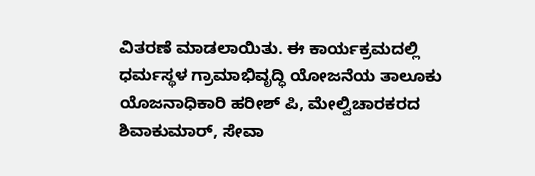ವಿತರಣೆ ಮಾಡಲಾಯಿತು. ಈ ಕಾರ್ಯಕ್ರಮದಲ್ಲಿ ಧರ್ಮಸ್ಥಳ ಗ್ರಾಮಾಭಿವೃದ್ಧಿ ಯೋಜನೆಯ ತಾಲೂಕು ಯೊಜನಾಧಿಕಾರಿ ಹರೀಶ್ ಪಿ, ಮೇಲ್ವಿಚಾರಕರದ ಶಿವಾಕುಮಾರ್, ಸೇವಾ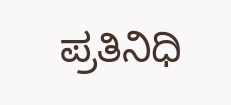ಪ್ರತಿನಿಧಿ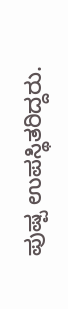ಪುಷ್ಪ ಉಪಸ್ಥಿತರಿದ್ದರು.